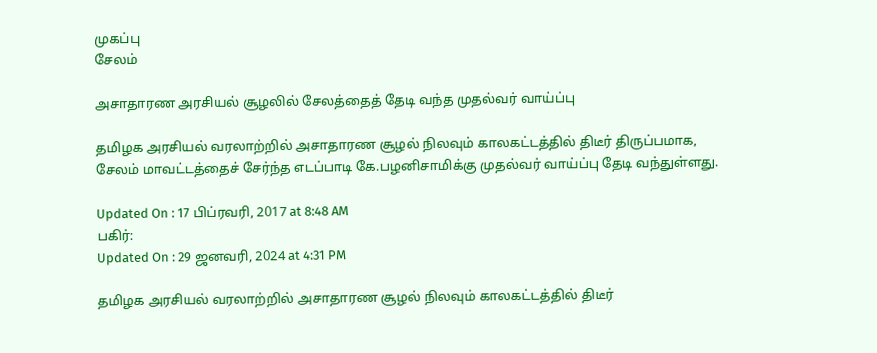முகப்பு
சேலம்

அசாதாரண அரசியல் சூழலில் சேலத்தைத் தேடி வந்த முதல்வர் வாய்ப்பு

தமிழக அரசியல் வரலாற்றில் அசாதாரண சூழல் நிலவும் காலகட்டத்தில் திடீர் திருப்பமாக, சேலம் மாவட்டத்தைச் சேர்ந்த எடப்பாடி கே.பழனிசாமிக்கு முதல்வர் வாய்ப்பு தேடி வந்துள்ளது.

Updated On : 17 பிப்ரவரி, 2017 at 8:48 AM
பகிர்:
Updated On : 29 ஜனவரி, 2024 at 4:31 PM

தமிழக அரசியல் வரலாற்றில் அசாதாரண சூழல் நிலவும் காலகட்டத்தில் திடீர்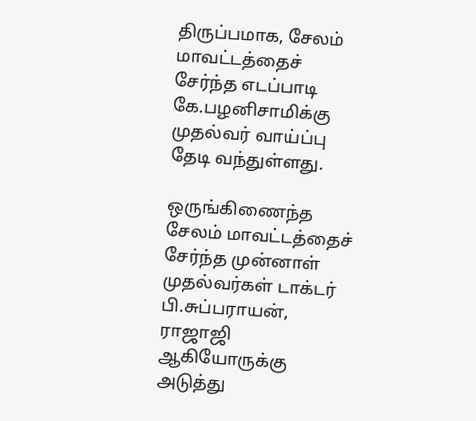திருப்பமாக, சேலம் மாவட்டத்தைச் சேர்ந்த எடப்பாடி கே.பழனிசாமிக்கு முதல்வர் வாய்ப்பு தேடி வந்துள்ளது.

ஒருங்கிணைந்த சேலம் மாவட்டத்தைச் சேர்ந்த முன்னாள் முதல்வர்கள் டாக்டர் பி.சுப்பராயன், ராஜாஜி ஆகியோருக்கு அடுத்து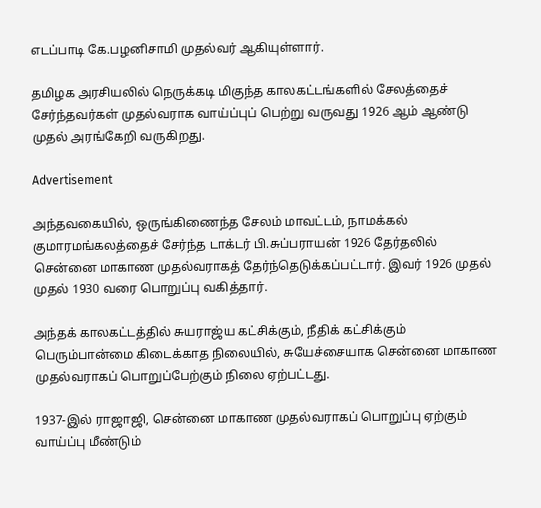எடப்பாடி கே.பழனிசாமி முதல்வர் ஆகியுள்ளார்.

தமிழக அரசியலில் நெருக்கடி மிகுந்த காலகட்டங்களில் சேலத்தைச் சேர்ந்தவர்கள் முதல்வராக வாய்ப்புப் பெற்று வருவது 1926 ஆம் ஆண்டு முதல் அரங்கேறி வருகிறது.

Advertisement

அந்தவகையில், ஒருங்கிணைந்த சேலம் மாவட்டம், நாமக்கல் குமாரமங்கலத்தைச் சேர்ந்த டாக்டர் பி.சுப்பராயன் 1926 தேர்தலில் சென்னை மாகாண முதல்வராகத் தேர்ந்தெடுக்கப்பட்டார். இவர் 1926 முதல் முதல் 1930 வரை பொறுப்பு வகித்தார்.

அந்தக் காலகட்டத்தில் சுயராஜ்ய கட்சிக்கும், நீதிக் கட்சிக்கும் பெரும்பான்மை கிடைக்காத நிலையில், சுயேச்சையாக சென்னை மாகாண முதல்வராகப் பொறுப்பேற்கும் நிலை ஏற்பட்டது.

1937-இல் ராஜாஜி, சென்னை மாகாண முதல்வராகப் பொறுப்பு ஏற்கும் வாய்ப்பு மீண்டும்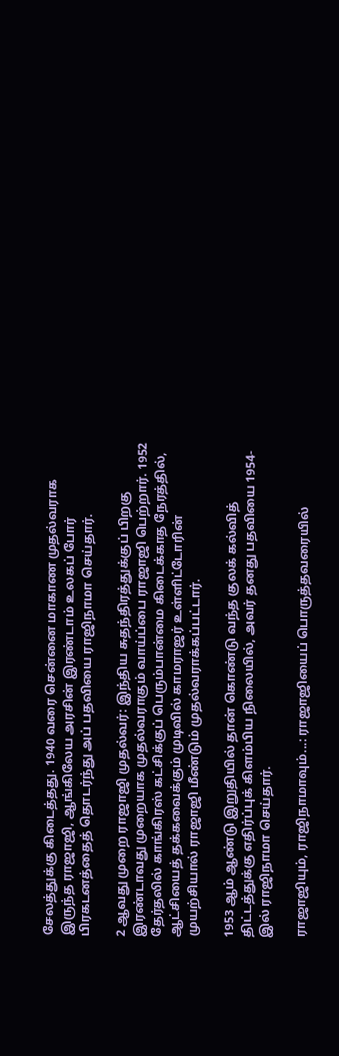சேலத்துக்கு கிடைத்தது. 1940 வரை சென்னை மாகாண முதல்வராக இருந்த ராஜாஜி, ஆங்கிலேய அரசின் இரண்டாம் உலகப் போர் பிரகடனத்தைத் தொடர்ந்து அப் பதவியை ராஜிநாமா செய்தார்.

2 ஆவது முறை ராஜாஜி முதல்வர்: இந்திய சுதந்திரத்துக்குப் பிறகு இரண்டாவது முறையாக முதல்வராகும் வாய்ப்பை ராஜாஜி பெற்றார். 1952 தேர்தலில் காங்கிரஸ் கட்சிக்குப் பெரும்பான்மை கிடைக்காத நேரத்தில், ஆட்சியைத் தக்கவைக்கும் முடிவில் காமராஜர் உள்ளிட்டோரின் முயற்சியால் ராஜாஜி மீண்டும் முதல்வராக்கப்பட்டார்.

1953 ஆம் ஆண்டு இறுதியில் தான் கொண்டு வந்த குலக் கல்வித் திட்டத்துக்கு எதிர்ப்புக் கிளம்பிய நிலையில், அவர் தனது பதவியை 1954-இல் ராஜிநாமா செய்தார்.

ராஜாஜியும், ராஜிநாமாவும்...: ராஜாஜியைப் பொருத்தவரையில்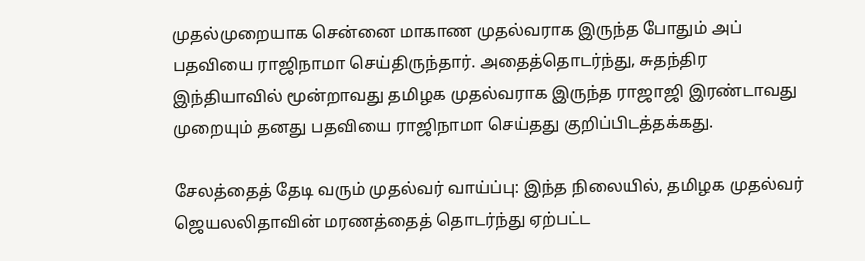முதல்முறையாக சென்னை மாகாண முதல்வராக இருந்த போதும் அப் பதவியை ராஜிநாமா செய்திருந்தார். அதைத்தொடர்ந்து, சுதந்திர இந்தியாவில் மூன்றாவது தமிழக முதல்வராக இருந்த ராஜாஜி இரண்டாவது முறையும் தனது பதவியை ராஜிநாமா செய்தது குறிப்பிடத்தக்கது.

சேலத்தைத் தேடி வரும் முதல்வர் வாய்ப்பு: இந்த நிலையில், தமிழக முதல்வர் ஜெயலலிதாவின் மரணத்தைத் தொடர்ந்து ஏற்பட்ட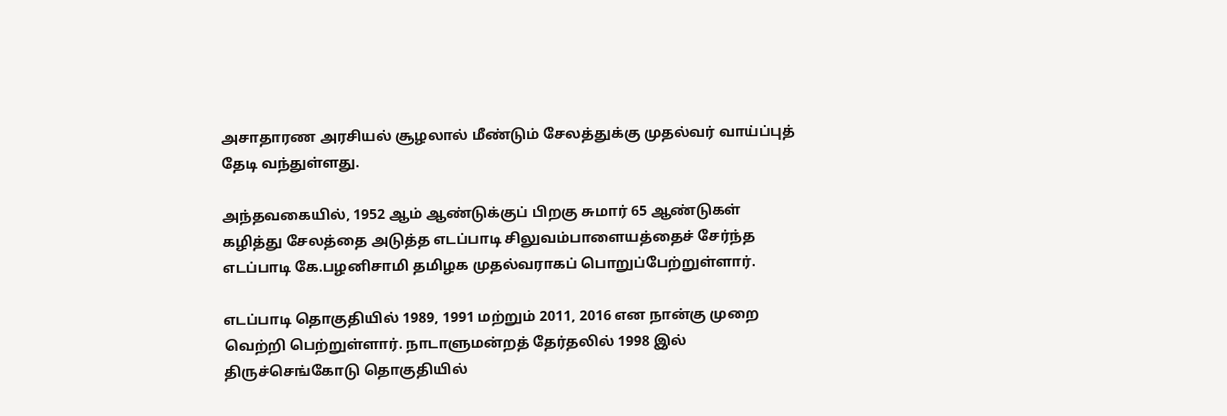அசாதாரண அரசியல் சூழலால் மீண்டும் சேலத்துக்கு முதல்வர் வாய்ப்புத் தேடி வந்துள்ளது.

அந்தவகையில், 1952 ஆம் ஆண்டுக்குப் பிறகு சுமார் 65 ஆண்டுகள் கழித்து சேலத்தை அடுத்த எடப்பாடி சிலுவம்பாளையத்தைச் சேர்ந்த எடப்பாடி கே.பழனிசாமி தமிழக முதல்வராகப் பொறுப்பேற்றுள்ளார்.

எடப்பாடி தொகுதியில் 1989, 1991 மற்றும் 2011, 2016 என நான்கு முறை வெற்றி பெற்றுள்ளார். நாடாளுமன்றத் தேர்தலில் 1998 இல் திருச்செங்கோடு தொகுதியில்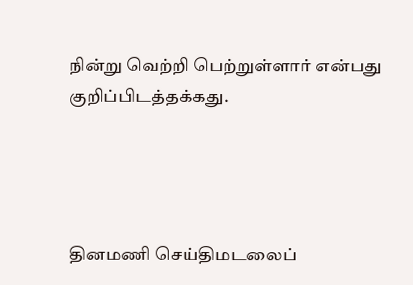நின்று வெற்றி பெற்றுள்ளார் என்பது குறிப்பிடத்தக்கது.




தினமணி செய்திமடலைப்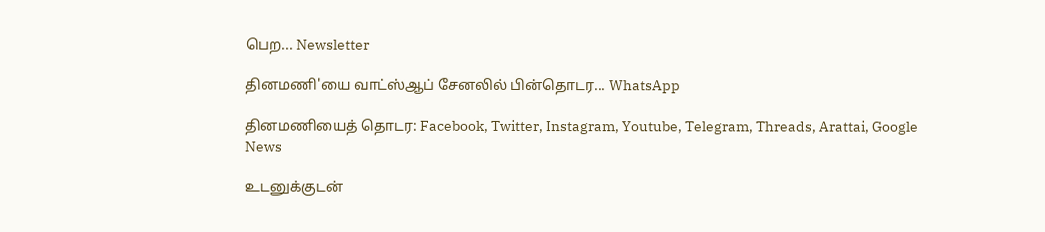பெற... Newsletter

தினமணி'யை வாட்ஸ்ஆப் சேனலில் பின்தொடர... WhatsApp

தினமணியைத் தொடர: Facebook, Twitter, Instagram, Youtube, Telegram, Threads, Arattai, Google News

உடனுக்குடன்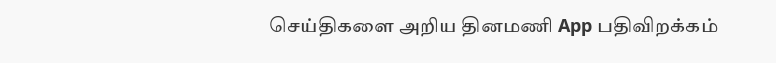செய்திகளை அறிய தினமணி App பதிவிறக்கம்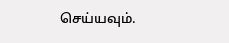செய்யவும்.